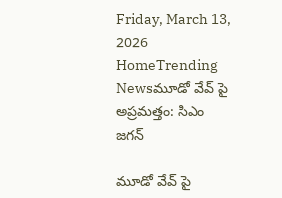Friday, March 13, 2026
HomeTrending Newsమూడో వేవ్ పై అప్రమత్తం: సిఎం జగన్

మూడో వేవ్ పై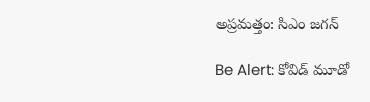అప్రమత్తం: సిఎం జగన్

Be Alert: కోవిడ్‌ మూడో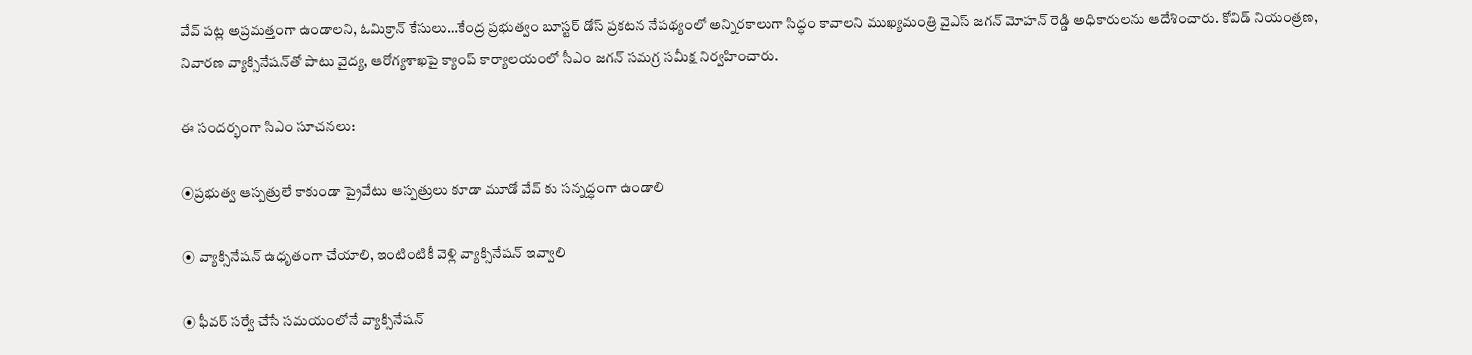వేవ్ పట్ల అప్రమత్తంగా ఉండాలని, ఓమిక్రాన్ కేసులు…కేంద్ర ప్రభుత్వం బూస్టర్‌ డోస్‌ ప్రకటన నేపథ్యంలో అన్నిరకాలుగా సిద్ధం కావాలని ముఖ్యమంత్రి వైఎస్ జగన్ మోహన్ రెడ్డి అధికారులను ఆదేశించారు. కోవిడ్‌ నియంత్రణ, నివారణ వ్యాక్సినేషన్‌తో పాటు వైద్య, ఆరోగ్యశాఖపై క్యాంప్‌ కార్యాలయంలో సీఎం జగన్‌ సమగ్ర సమీక్ష నిర్వహించారు.

ఈ సందర్భంగా సిఎం సూచనలు:

⦿ప్రభుత్వ ఆస్పత్రులే కాకుండా ప్రైవేటు ఆస్పత్రులు కూడా మూడో వేవ్ కు సన్నద్ధంగా ఉండాలి

⦿ వ్యాక్సినేషన్‌ ఉధృతంగా చేయాలి, ఇంటింటికీ వెళ్లి వ్యాక్సినేషన్‌ ఇవ్వాలి

⦿ ఫీవర్‌ సర్వే చేసే సమయంలోనే వ్యాక్సినేషన్‌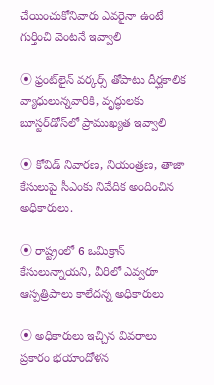చేయించుకోనివారు ఎవరైనా ఉంటే గుర్తించి వెంటనే ఇవ్వాలి

⦿ ఫ్రంట్‌లైన్‌ వర్కర్స్‌ తోపాటు దీర్ఘకాలిక వ్యాధులున్నవారికి, వృద్ధులకు బూస్టర్‌డోస్‌లో ప్రాముఖ్యత ఇవ్వాలి

⦿ కోవిడ్‌ నివారణ, నియంత్రణ, తాజా కేసులుపై సీఎంకు నివేదిక అందించిన అధికారులు.

⦿ రాష్ట్రంలో 6 ఒమిక్రాన్‌ కేసులున్నాయని, వీరిలో ఎవ్వరూ ఆస్పత్రిపాలు కాలేదన్న అధికారులు

⦿ అధికారులు ఇచ్చిన వివరాలు ప్రకారం భయాందోళన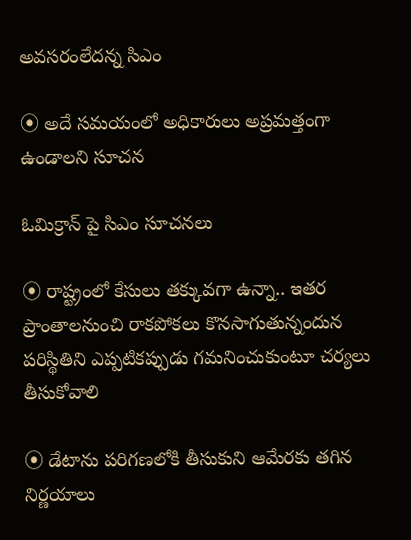అవసరంలేదన్న సిఎం

⦿ అదే సమయంలో అధికారులు అప్రమత్తంగా ఉండాలని సూచన

ఓమిక్రాన్ పై సిఎం సూచనలు

⦿ రాష్ట్రంలో కేసులు తక్కువగా ఉన్నా.. ఇతర ప్రాంతాలనుంచి రాకపోకలు కొనసాగుతున్నందున పరిస్థితిని ఎప్పటికప్పుడు గమనించుకుంటూ చర్యలు తీసుకోవాలి

⦿ డేటాను పరిగణలోకి తీసుకుని ఆమేరకు తగిన నిర్ణయాలు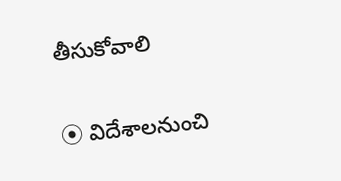తీసుకోవాలి

⦿ విదేశాలనుంచి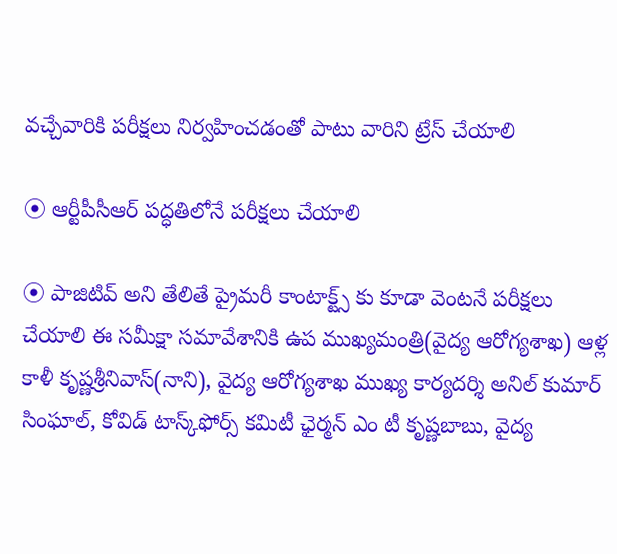వచ్చేవారికి పరీక్షలు నిర్వహించడంతో పాటు వారిని ట్రేస్‌ చేయాలి

⦿ ఆర్టీపీసీఆర్‌ పద్ధతిలోనే పరీక్షలు చేయాలి

⦿ పాజిటివ్‌ అని తేలితే ప్రైమరీ కాంటాక్ట్స్‌ కు కూడా వెంటనే పరీక్షలు చేయాలి ఈ సమీక్షా సమావేశానికి ఉప ముఖ్యమంత్రి(వైద్య ఆరోగ్యశాఖ) ఆళ్ల కాళీ కృష్ణశ్రీనివాస్‌(నాని), వైద్య ఆరోగ్యశాఖ ముఖ్య కార్యదర్శి అనిల్‌ కుమార్‌ సింఘాల్, కోవిడ్‌ టాస్క్‌ఫోర్స్‌ కమిటీ ఛైర్మన్‌ ఎం టీ కృష్ణబాబు, వైద్య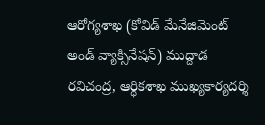ఆరోగ్యశాఖ (కోవిడ్‌ మేనేజిమెంట్‌ అండ్‌ వ్యాక్సినేషన్‌) ముద్దాడ రవిచంద్ర, ఆర్ధికశాఖ ముఖ్యకార్యదర్శి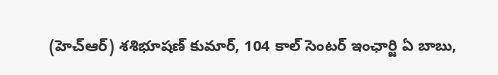(హెచ్‌ఆర్‌) శశిభూషణ్‌ కుమార్, 104 కాల్‌ సెంటర్‌ ఇంఛార్జి ఏ బాబు,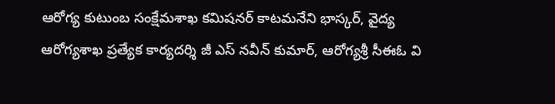ఆరోగ్య కుటుంబ సంక్షేమశాఖ కమిషనర్‌ కాటమనేని భాస్కర్, వైద్య ఆరోగ్యశాఖ ప్రత్యేక కార్యదర్శి జీ ఎస్‌ నవీన్‌ కుమార్, ఆరోగ్యశ్రీ సీఈఓ వి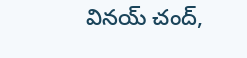వినయ్‌ చంద్,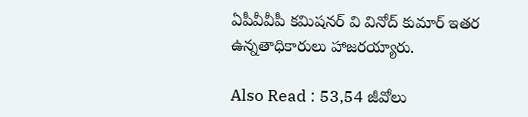ఏపీవీవీపీ కమిషనర్‌ వి వినోద్‌ కుమార్‌ ఇతర ఉన్నతాధికారులు హాజరయ్యారు.

Also Read : 53,54 జీవోలు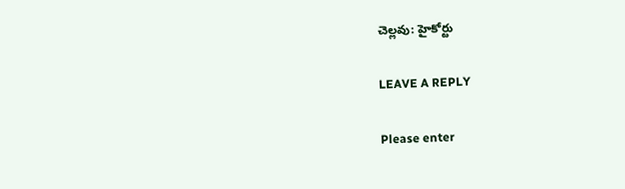చెల్లవు: హైకోర్టు

LEAVE A REPLY

Please enter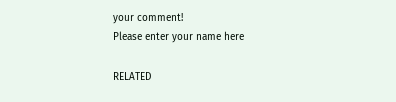your comment!
Please enter your name here

RELATED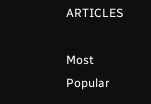ARTICLES

Most Popular